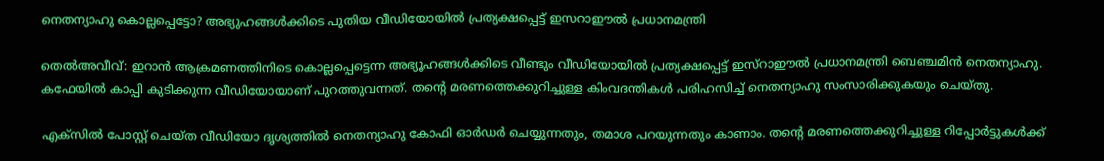നെതന്യാഹു കൊല്ലപ്പെട്ടോ? അഭ്യുഹങ്ങള്‍ക്കിടെ പുതിയ വീഡിയോയില്‍ പ്രത്യക്ഷപ്പെട്ട് ഇസറാഈല്‍ പ്രധാനമന്ത്രി

തെല്‍അവീവ്: ഇറാന്‍ ആക്രമണത്തിനിടെ കൊല്ലപ്പെട്ടെന്ന അഭ്യൂഹങ്ങള്‍ക്കിടെ വീണ്ടും വീഡിയോയില്‍ പ്രത്യക്ഷപ്പെട്ട് ഇസ്‌റാഈല്‍ പ്രധാനമന്ത്രി ബെഞ്ചമിന്‍ നെതന്യാഹു. കഫേയില്‍ കാപ്പി കുടിക്കുന്ന വീഡിയോയാണ് പുറത്തുവന്നത്. തന്റെ മരണത്തെക്കുറിച്ചുള്ള കിംവദന്തികള്‍ പരിഹസിച്ച് നെതന്യാഹു സംസാരിക്കുകയും ചെയ്തു.

എക്‌സില്‍ പോസ്റ്റ് ചെയ്ത വീഡിയോ ദൃശ്യത്തില്‍ നെതന്യാഹു കോഫി ഓര്‍ഡര്‍ ചെയ്യുന്നതും, തമാശ പറയുന്നതും കാണാം. തന്റെ മരണത്തെക്കുറിച്ചുള്ള റിപ്പോര്‍ട്ടുകള്‍ക്ക്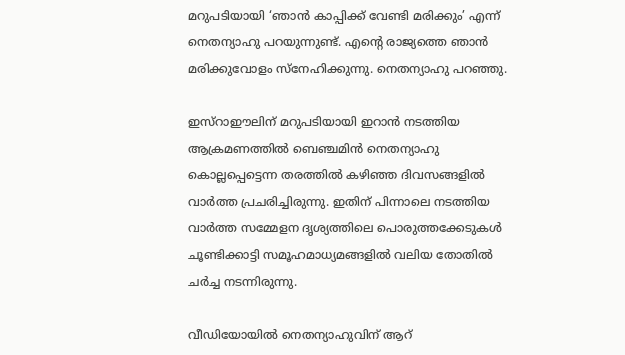മറുപടിയായി ‘ഞാന്‍ കാപ്പിക്ക് വേണ്ടി മരിക്കും’ എന്ന് നെതന്യാഹു പറയുന്നുണ്ട്. എന്റെ രാജ്യത്തെ ഞാന്‍ മരിക്കുവോളം സ്‌നേഹിക്കുന്നു. നെതന്യാഹു പറഞ്ഞു.

ഇസ്‌റാഈലിന് മറുപടിയായി ഇറാന്‍ നടത്തിയ ആക്രമണത്തില്‍ ബെഞ്ചമിന്‍ നെതന്യാഹു കൊല്ലപ്പെട്ടെന്ന തരത്തില്‍ കഴിഞ്ഞ ദിവസങ്ങളില്‍ വാര്‍ത്ത പ്രചരിച്ചിരുന്നു. ഇതിന് പിന്നാലെ നടത്തിയ വാര്‍ത്ത സമ്മേളന ദൃശ്യത്തിലെ പൊരുത്തക്കേടുകള്‍ ചൂണ്ടിക്കാട്ടി സമൂഹമാധ്യമങ്ങളില്‍ വലിയ തോതില്‍ ചര്‍ച്ച നടന്നിരുന്നു.

വീഡിയോയില്‍ നെതന്യാഹുവിന് ആറ്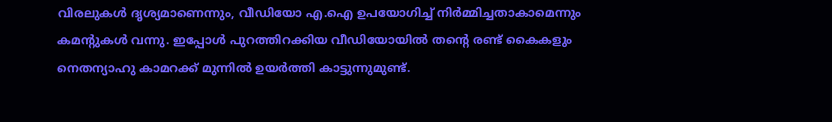വിരലുകള്‍ ദൃശ്യമാണെന്നും, വീഡിയോ എ.ഐ ഉപയോഗിച്ച് നിര്‍മ്മിച്ചതാകാമെന്നും കമന്റുകള്‍ വന്നു. ഇപ്പോള്‍ പുറത്തിറക്കിയ വീഡിയോയില്‍ തന്റെ രണ്ട് കൈകളും നെതന്യാഹു കാമറക്ക് മുന്നില്‍ ഉയര്‍ത്തി കാട്ടുന്നുമുണ്ട്.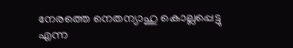നേരത്തെ നെതന്യാഹു കൊല്ലപ്പെട്ടു എന്ന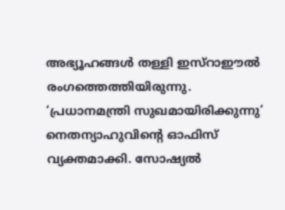അഭ്യൂഹങ്ങള്‍ തള്ളി ഇസ്‌റാഈല്‍ രംഗത്തെത്തിയിരുന്നു. ‘പ്രധാനമന്ത്രി സുഖമായിരിക്കുന്നു’ നെതന്യാഹുവിന്റെ ഓഫിസ് വ്യക്തമാക്കി. സോഷ്യല്‍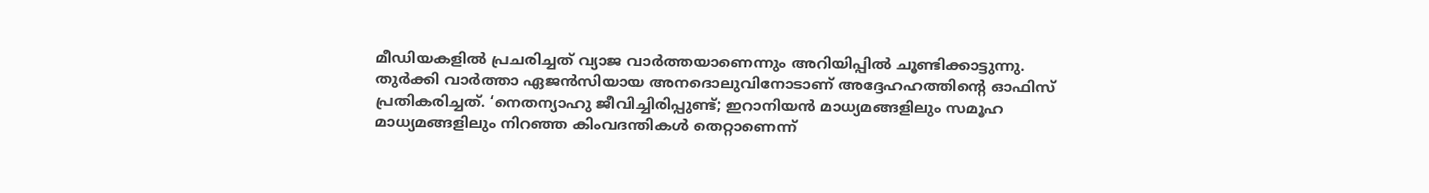മീഡിയകളില്‍ പ്രചരിച്ചത് വ്യാജ വാര്‍ത്തയാണെന്നും അറിയിപ്പില്‍ ചൂണ്ടിക്കാട്ടുന്നു. തുര്‍ക്കി വാര്‍ത്താ ഏജന്‍സിയായ അനദൊലുവിനോടാണ് അദ്ദേഹഹത്തിന്റെ ഓഫിസ് പ്രതികരിച്ചത്. ‘നെതന്യാഹു ജീവിച്ചിരിപ്പുണ്ട്; ഇറാനിയന്‍ മാധ്യമങ്ങളിലും സമൂഹ മാധ്യമങ്ങളിലും നിറഞ്ഞ കിംവദന്തികള്‍ തെറ്റാണെന്ന്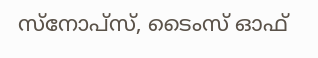സ്‌നോപ്‌സ്, ടൈംസ് ഓഫ്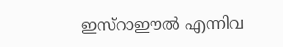ഇസ്‌റാഈല്‍ എന്നിവ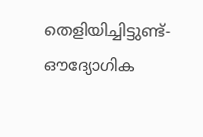തെളിയിച്ചിട്ടുണ്ട്- ഔദ്യോഗിക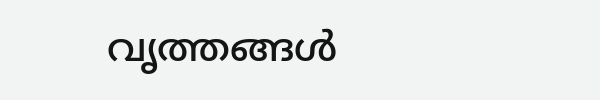വൃത്തങ്ങള്‍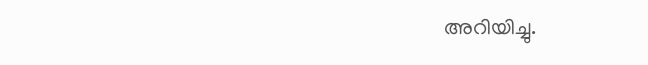അറിയിച്ചു.